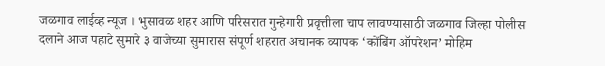जळगाव लाईव्ह न्यूज । भुसावळ शहर आणि परिसरात गुन्हेगारी प्रवृत्तीला चाप लावण्यासाठी जळगाव जिल्हा पोलीस दलाने आज पहाटे सुमारे ३ वाजेच्या सुमारास संपूर्ण शहरात अचानक व्यापक ‘कोंबिंग ऑपरेशन’ मोहिम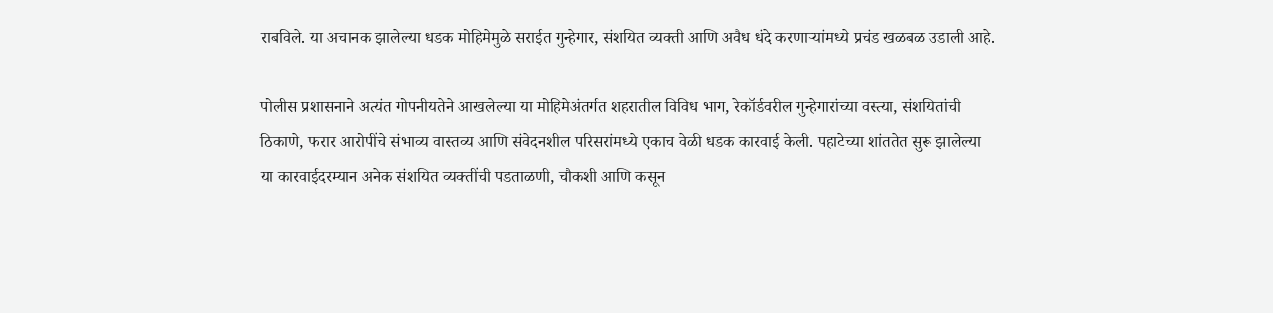राबविले. या अचानक झालेल्या धडक मोहिमेमुळे सराईत गुन्हेगार, संशयित व्यक्ती आणि अवैध धंदे करणाऱ्यांमध्ये प्रचंड खळबळ उडाली आहे.

पोलीस प्रशासनाने अत्यंत गोपनीयतेने आखलेल्या या मोहिमेअंतर्गत शहरातील विविध भाग, रेकॉर्डवरील गुन्हेगारांच्या वस्त्या, संशयितांची ठिकाणे, फरार आरोपींचे संभाव्य वास्तव्य आणि संवेदनशील परिसरांमध्ये एकाच वेळी धडक कारवाई केली. पहाटेच्या शांततेत सुरू झालेल्या या कारवाईदरम्यान अनेक संशयित व्यक्तींची पडताळणी, चौकशी आणि कसून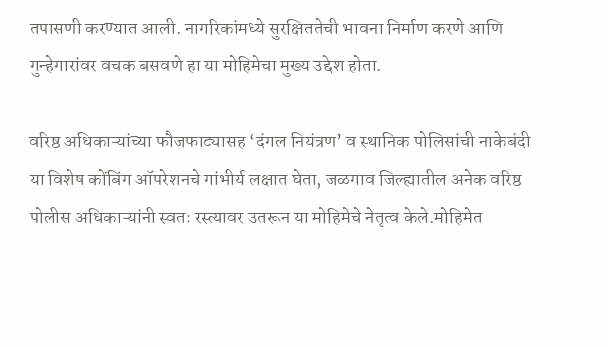तपासणी करण्यात आली. नागरिकांमध्ये सुरक्षिततेची भावना निर्माण करणे आणि गुन्हेगारांवर वचक बसवणे हा या मोहिमेचा मुख्य उद्देश होता.

वरिष्ठ अधिकाऱ्यांच्या फौजफाट्यासह ‘दंगल नियंत्रण’ व स्थानिक पोलिसांची नाकेबंदी
या विशेष कोंबिंग ऑपरेशनचे गांभीर्य लक्षात घेता, जळगाव जिल्ह्यातील अनेक वरिष्ठ पोलीस अधिकाऱ्यांनी स्वतः रस्त्यावर उतरून या मोहिमेचे नेतृत्व केले.मोहिमेत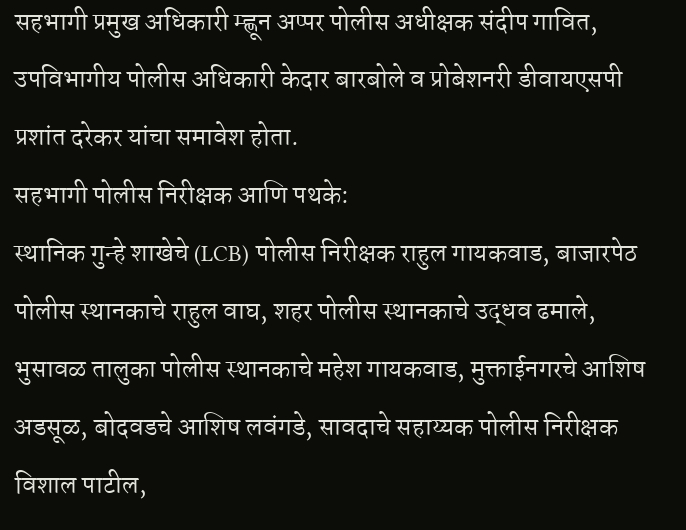सहभागी प्रमुख अधिकारी म्ह्णून अप्पर पोलीस अधीक्षक संदीप गावित, उपविभागीय पोलीस अधिकारी केदार बारबोले व प्रोबेशनरी डीवायएसपी प्रशांत दरेकर यांचा समावेश होता.
सहभागी पोलीस निरीक्षक आणि पथके:
स्थानिक गुन्हे शाखेचे (LCB) पोलीस निरीक्षक राहुल गायकवाड, बाजारपेठ पोलीस स्थानकाचे राहुल वाघ, शहर पोलीस स्थानकाचे उद्धव ढमाले, भुसावळ तालुका पोलीस स्थानकाचे महेश गायकवाड, मुक्ताईनगरचे आशिष अडसूळ, बोदवडचे आशिष लवंगडे, सावदाचे सहाय्यक पोलीस निरीक्षक विशाल पाटील,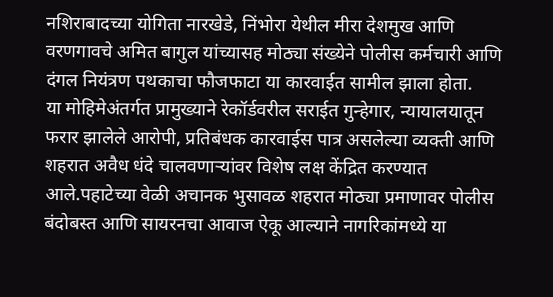नशिराबादच्या योगिता नारखेडे, निंभोरा येथील मीरा देशमुख आणि वरणगावचे अमित बागुल यांच्यासह मोठ्या संख्येने पोलीस कर्मचारी आणि दंगल नियंत्रण पथकाचा फौजफाटा या कारवाईत सामील झाला होता.
या मोहिमेअंतर्गत प्रामुख्याने रेकॉर्डवरील सराईत गुन्हेगार, न्यायालयातून फरार झालेले आरोपी, प्रतिबंधक कारवाईस पात्र असलेल्या व्यक्ती आणि शहरात अवैध धंदे चालवणाऱ्यांवर विशेष लक्ष केंद्रित करण्यात आले.पहाटेच्या वेळी अचानक भुसावळ शहरात मोठ्या प्रमाणावर पोलीस बंदोबस्त आणि सायरनचा आवाज ऐकू आल्याने नागरिकांमध्ये या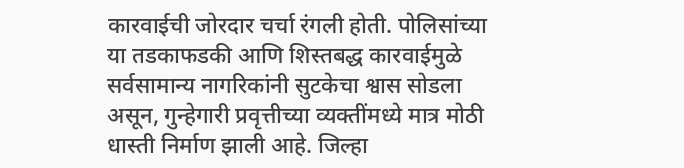कारवाईची जोरदार चर्चा रंगली होती. पोलिसांच्या या तडकाफडकी आणि शिस्तबद्ध कारवाईमुळे सर्वसामान्य नागरिकांनी सुटकेचा श्वास सोडला असून, गुन्हेगारी प्रवृत्तीच्या व्यक्तींमध्ये मात्र मोठी धास्ती निर्माण झाली आहे. जिल्हा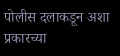पोलीस दलाकडून अशा प्रकारच्या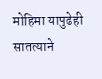मोहिमा यापुढेही सातत्याने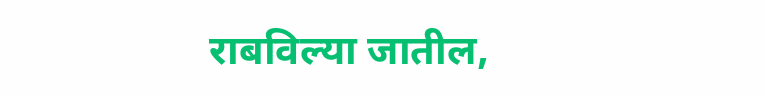राबविल्या जातील,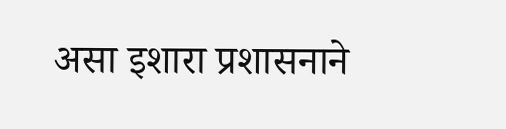असा इशारा प्रशासनाने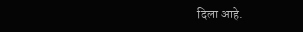दिला आहे.